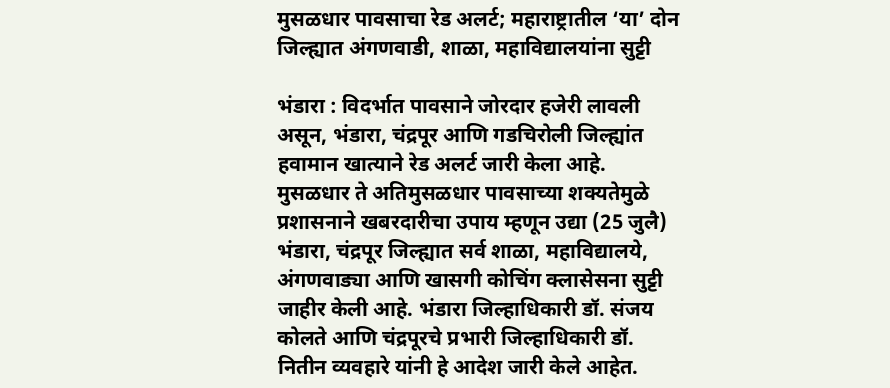मुसळधार पावसाचा रेड अलर्ट; महाराष्ट्रातील ‘या’ दोन जिल्ह्यात अंगणवाडी, शाळा, महाविद्यालयांना सुट्टी

भंडारा : विदर्भात पावसाने जोरदार हजेरी लावली असून, भंडारा, चंद्रपूर आणि गडचिरोली जिल्ह्यांत हवामान खात्याने रेड अलर्ट जारी केला आहे. मुसळधार ते अतिमुसळधार पावसाच्या शक्यतेमुळे प्रशासनाने खबरदारीचा उपाय म्हणून उद्या (25 जुलै) भंडारा, चंद्रपूर जिल्ह्यात सर्व शाळा, महाविद्यालये, अंगणवाड्या आणि खासगी कोचिंग क्लासेसना सुट्टी जाहीर केली आहे. भंडारा जिल्हाधिकारी डॉ. संजय कोलते आणि चंद्रपूरचे प्रभारी जिल्हाधिकारी डॉ. नितीन व्यवहारे यांनी हे आदेश जारी केले आहेत.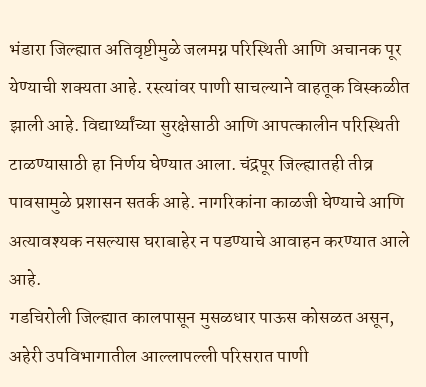भंडारा जिल्ह्यात अतिवृष्टीमुळे जलमग्न परिस्थिती आणि अचानक पूर येण्याची शक्यता आहे. रस्त्यांवर पाणी साचल्याने वाहतूक विस्कळीत झाली आहे. विद्यार्थ्यांच्या सुरक्षेसाठी आणि आपत्कालीन परिस्थिती टाळण्यासाठी हा निर्णय घेण्यात आला. चंद्रपूर जिल्ह्यातही तीव्र पावसामुळे प्रशासन सतर्क आहे. नागरिकांना काळजी घेण्याचे आणि अत्यावश्यक नसल्यास घराबाहेर न पडण्याचे आवाहन करण्यात आले आहे.
गडचिरोली जिल्ह्यात कालपासून मुसळधार पाऊस कोसळत असून, अहेरी उपविभागातील आल्लापल्ली परिसरात पाणी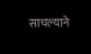साचल्याने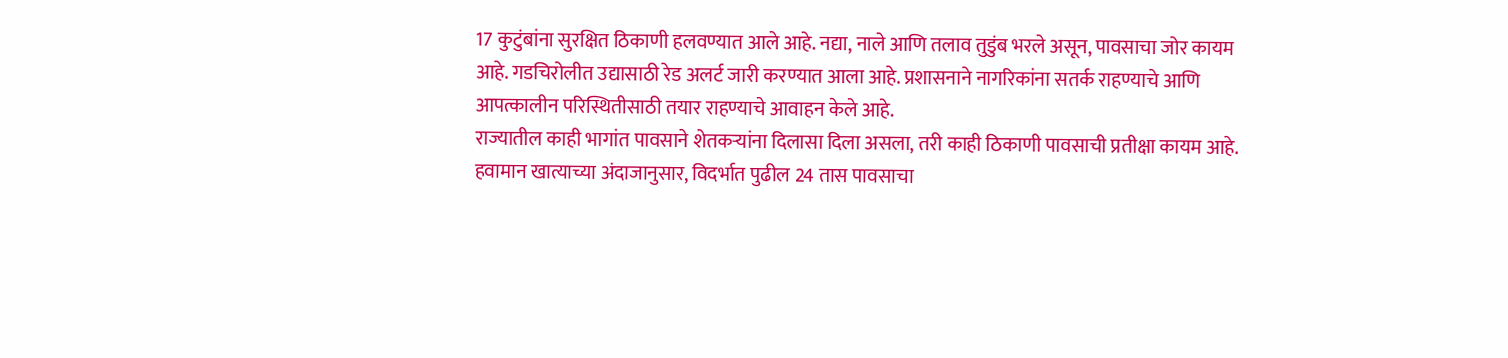17 कुटुंबांना सुरक्षित ठिकाणी हलवण्यात आले आहे. नद्या, नाले आणि तलाव तुडुंब भरले असून, पावसाचा जोर कायम आहे. गडचिरोलीत उद्यासाठी रेड अलर्ट जारी करण्यात आला आहे. प्रशासनाने नागरिकांना सतर्क राहण्याचे आणि आपत्कालीन परिस्थितीसाठी तयार राहण्याचे आवाहन केले आहे.
राज्यातील काही भागांत पावसाने शेतकऱ्यांना दिलासा दिला असला, तरी काही ठिकाणी पावसाची प्रतीक्षा कायम आहे. हवामान खात्याच्या अंदाजानुसार, विदर्भात पुढील 24 तास पावसाचा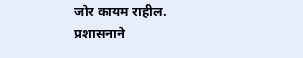जोर कायम राहील. प्रशासनाने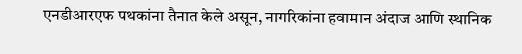एनडीआरएफ पथकांना तैनात केले असून, नागरिकांना हवामान अंदाज आणि स्थानिक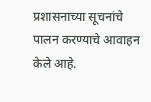प्रशासनाच्या सूचनांचे पालन करण्याचे आवाहन केले आहे.